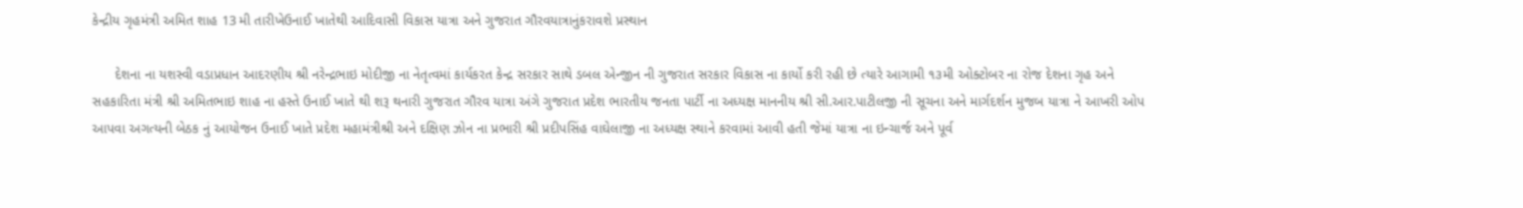કેન્દ્રીય ગૃહમંત્રી અમિત શાહ 13 મી તારીખેઉનાઈ ખાતેથી આદિવાસી વિકાસ યાત્રા અને ગુજરાત ગૌરવયાત્રાનુંકરાવશે પ્રસ્થાન

      દેશના ના યશસ્વી વડાપ્રધાન આદરણીય શ્રી નરેન્દ્રભાઇ મોદીજી ના નેતૃત્વમાં કાર્યકરત કેન્દ્ર સરકાર સાથે ડબલ એન્જીન ની ગુજરાત સરકાર વિકાસ ના કાર્યો કરી રહી છે ત્યારે આગામી ૧૩મી ઓક્ટોબર ના રોજ દેશના ગૃહ અને સહકારિતા મંત્રી શ્રી અમિતભાઇ શાહ ના હસ્તે ઉનાઈ ખાતે થી શરૂ થનારી ગુજરાત ગૌરવ યાત્રા અંગે ગુજરાત પ્રદેશ ભારતીય જનતા પાર્ટી ના અધ્યક્ષ માનનીય શ્રી સી.આર.પાટીલજી ની સૂચના અને માર્ગદર્શન મુજબ યાત્રા ને આખરી ઓપ આપવા અગત્યની બેઠક નું આયોજન ઉનાઈ ખાતે પ્રદેશ મહામંત્રીશ્રી અને દક્ષિણ ઝોન ના પ્રભારી શ્રી પ્રદીપસિંહ વાઘેલાજી ના અધ્યક્ષ સ્થાને કરવામાં આવી હતી જેમાં યાત્રા ના ઇન્ચાર્જ અને પૂર્વ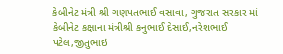કેબીનેટ મંત્રી શ્રી ગણપતભાઈ વસાવા, ગુજરાત સરકાર માં કેબીનેટ કક્ષાના મંત્રીશ્રી કનુભાઈ દેસાઈ,નરેશભાઈ પટેલ,જીતુભાઇ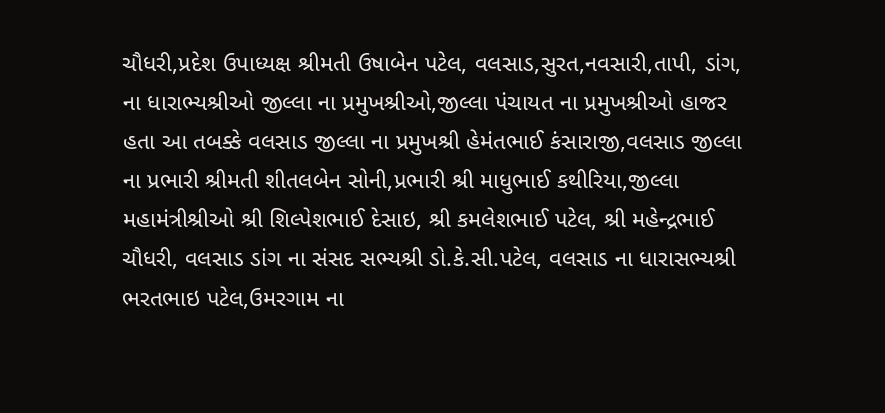ચૌધરી,પ્રદેશ ઉપાધ્યક્ષ શ્રીમતી ઉષાબેન પટેલ, વલસાડ,સુરત,નવસારી,તાપી, ડાંગ, ના ધારાભ્યશ્રીઓ જીલ્લા ના પ્રમુખશ્રીઓ,જીલ્લા પંચાયત ના પ્રમુખશ્રીઓ હાજર હતા આ તબક્કે વલસાડ જીલ્લા ના પ્રમુખશ્રી હેમંતભાઈ કંસારાજી,વલસાડ જીલ્લા ના પ્રભારી શ્રીમતી શીતલબેન સોની,પ્રભારી શ્રી માધુભાઈ કથીરિયા,જીલ્લા મહામંત્રીશ્રીઓ શ્રી શિલ્પેશભાઈ દેસાઇ, શ્રી કમલેશભાઈ પટેલ, શ્રી મહેન્દ્રભાઈ ચૌધરી, વલસાડ ડાંગ ના સંસદ સભ્યશ્રી ડો.કે.સી.પટેલ, વલસાડ ના ધારાસભ્યશ્રી ભરતભાઇ પટેલ,ઉમરગામ ના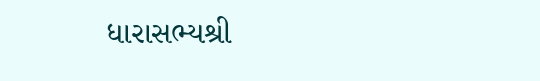ધારાસભ્યશ્રી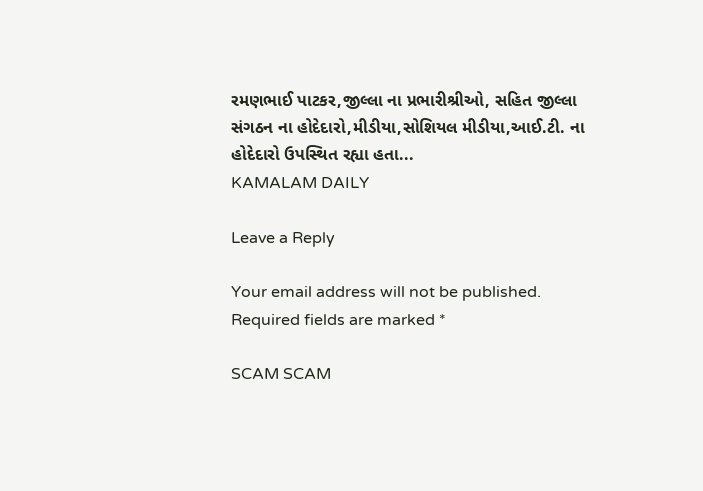રમણભાઈ પાટકર,જીલ્લા ના પ્રભારીશ્રીઓ, સહિત જીલ્લા સંગઠન ના હોદેદારો,મીડીયા,સોશિયલ મીડીયા,આઈ.ટી. ના હોદેદારો ઉપસ્થિત રહ્યા હતા...
KAMALAM DAILY

Leave a Reply

Your email address will not be published. Required fields are marked *

SCAM SCAM